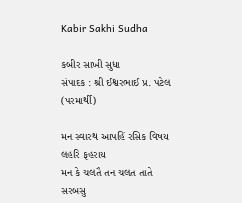Kabir Sakhi Sudha

કબીર સાખી સુધા
સંપાદક : શ્રી ઈશ્વરભાઈ પ્ર. પટેલ (પરમાર્થી)

મન સ્વારથ આપહિં રસિક વિષય લહરિ ફહરાય
મન કે ચલતૈ તન ચલત તાતે સરબસુ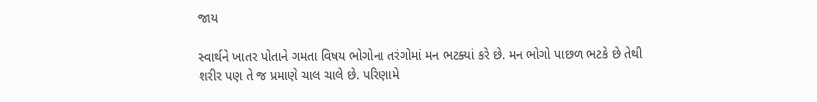જાય

સ્વાર્થને ખાતર પોતાને ગમતા વિષય ભોગોના તરંગોમાં મન ભટક્યાં કરે છે. મન ભોગો પાછળ ભટકે છે તેથી શરીર પણ તે જ પ્રમાણે ચાલ ચાલે છે. પરિણામે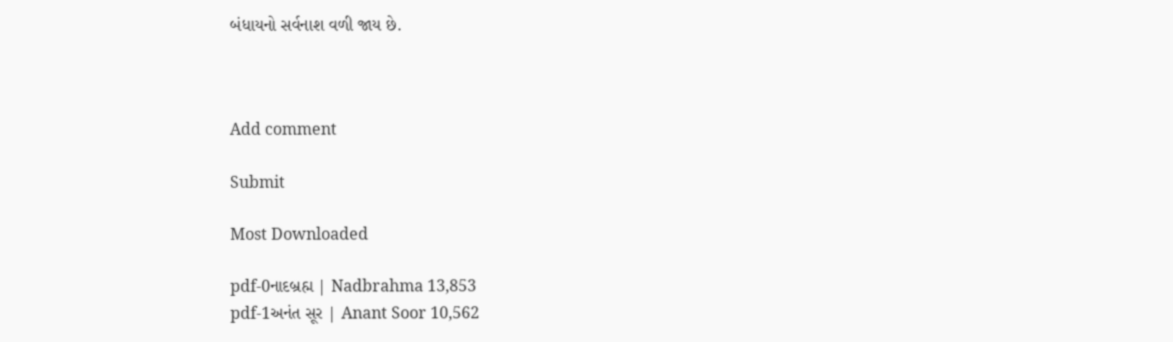બંધાયનો સર્વનાશ વળી જાય છે.



Add comment

Submit

Most Downloaded

pdf-0નાદબ્રહ્મ | Nadbrahma 13,853
pdf-1અનંત સૂર | Anant Soor 10,562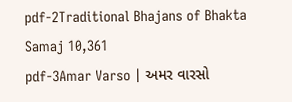pdf-2Traditional Bhajans of Bhakta Samaj 10,361
pdf-3Amar Varso | અમર વારસો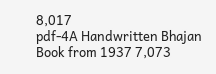8,017
pdf-4A Handwritten Bhajan Book from 1937 7,073